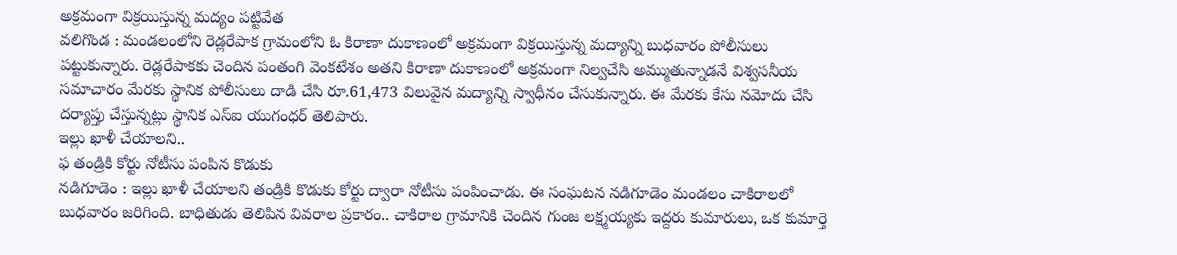అక్రమంగా విక్రయిస్తున్న మద్యం పట్టివేత
వలిగొండ : మండలంలోని రెడ్లరేపాక గ్రామంలోని ఓ కిరాణా దుకాణంలో అక్రమంగా విక్రయిస్తున్న మద్యాన్ని బుధవారం పోలీసులు పట్టుకున్నారు. రెడ్లరేపాకకు చెందిన పంతంగి వెంకటేశం అతని కిరాణా దుకాణంలో అక్రమంగా నిల్వచేసి అమ్ముతున్నాడనే విశ్వసనీయ సమాచారం మేరకు స్థానిక పోలీసులు దాడి చేసి రూ.61,473 విలువైన మద్యాన్ని స్వాధీనం చేసుకున్నారు. ఈ మేరకు కేసు నమోదు చేసి దర్యాప్తు చేస్తున్నట్లు స్థానిక ఎస్ఐ యుగంధర్ తెలిపారు.
ఇల్లు ఖాళీ చేయాలని..
ఫ తండ్రికి కోర్టు నోటీసు పంపిన కొడుకు
నడిగూడెం : ఇల్లు ఖాళీ చేయాలని తండ్రికి కొడుకు కోర్టు ద్వారా నోటీసు పంపించాడు. ఈ సంఘటన నడిగూడెం మండలం చాకిరాలలో బుధవారం జరిగింది. బాధితుడు తెలిపిన వివరాల ప్రకారం.. చాకిరాల గ్రామానికి చెందిన గుంజ లక్ష్మయ్యకు ఇద్దరు కుమారులు, ఒక కుమార్తె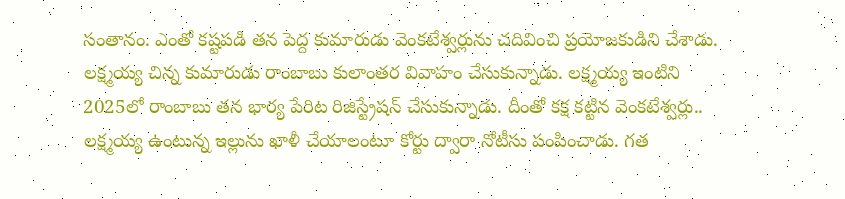సంతానం. ఎంతో కష్టపడి తన పెద్ద కుమారుడు వెంకటేశ్వర్లును చదివించి ప్రయోజకుడిని చేశాడు. లక్ష్మయ్య చిన్న కుమారుడు రాంబాబు కులాంతర వివాహం చేసుకున్నాడు. లక్ష్మయ్య ఇంటిని 2025లో రాంబాబు తన భార్య పేరిట రిజిస్ట్రేషన్ చేసుకున్నాడు. దీంతో కక్ష కట్టిన వెంకటేశ్వర్లు.. లక్ష్మయ్య ఉంటున్న ఇల్లును ఖాళీ చేయాలంటూ కోర్టు ద్వారా నోటీసు పంపించాడు. గత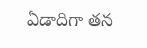ఏడాదిగా తన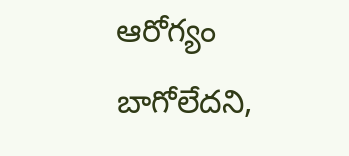ఆరోగ్యం బాగోలేదని,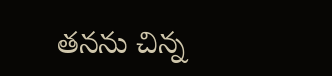తనను చిన్న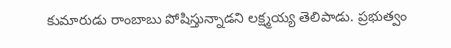కుమారుడు రాంబాబు పోషిస్తున్నాడని లక్ష్మయ్య తెలిపాడు. ప్రభుత్వం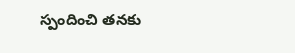స్పందించి తనకు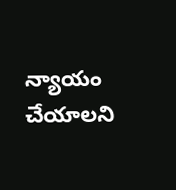న్యాయం చేయాలని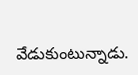వేడుకుంటున్నాడు.